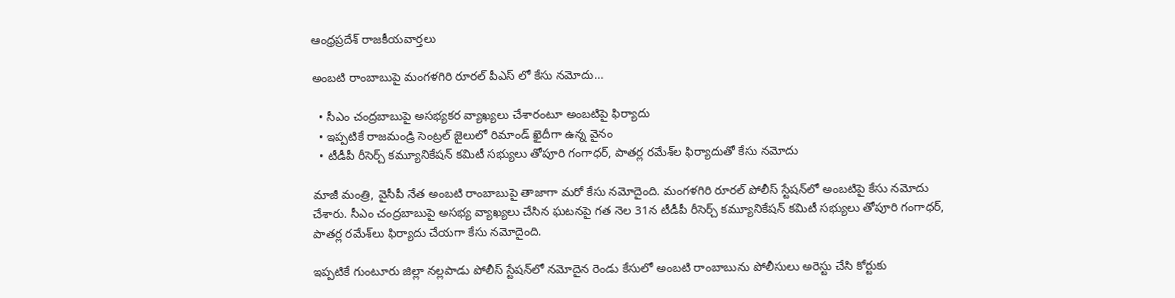ఆంధ్రప్రదేశ్ రాజకీయవార్తలు

అంబటి రాంబాబుపై మంగళగిరి రూరల్ పీఎస్ లో కేసు నమోదు…

  • సీఎం చంద్రబాబుపై అసభ్యకర వ్యాఖ్యలు చేశారంటూ అంబటిపై ఫిర్యాదు
  • ఇప్పటికే రాజమండ్రి సెంట్రల్ జైలులో రిమాండ్ ఖైదీగా ఉన్న వైనం
  • టీడీపీ రీసెర్చ్ కమ్యూనికేషన్ కమిటీ సభ్యులు తోపూరి గంగాధర్, పాతర్ల రమేశ్‌ల ఫిర్యాదుతో కేసు నమోదు

మాజీ మంత్రి, వైసీపీ నేత అంబటి రాంబాబుపై తాజాగా మరో కేసు నమోదైంది. మంగళగిరి రూరల్ పోలీస్ స్టేషన్‌లో అంబటిపై కేసు నమోదు చేశారు. సీఎం చంద్రబాబుపై అసభ్య వ్యాఖ్యలు చేసిన ఘటనపై గత నెల 31న టీడీపీ రీసెర్చ్ కమ్యూనికేషన్ కమిటీ సభ్యులు తోపూరి గంగాధర్, పాతర్ల రమేశ్‌లు ఫిర్యాదు చేయగా కేసు నమోదైంది.

ఇప్పటికే గుంటూరు జిల్లా నల్లపాడు పోలీస్ స్టేషన్‌లో నమోదైన రెండు కేసులో అంబటి రాంబాబును పోలీసులు అరెస్టు చేసి కోర్టుకు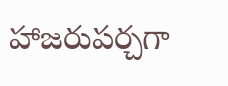హాజరుపర్చగా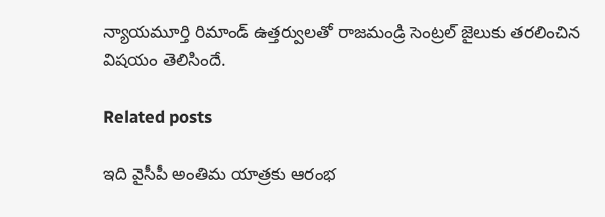న్యాయమూర్తి రిమాండ్ ఉత్తర్వులతో రాజమండ్రి సెంట్రల్ జైలుకు తరలించిన విషయం తెలిసిందే.

Related posts

ఇది వైసీపీ అంతిమ యాత్రకు ఆరంభ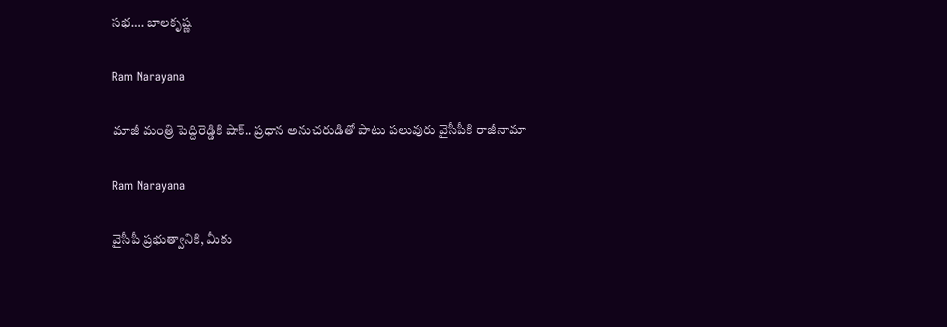సభ…. బాలకృష్ణ

Ram Narayana

మాజీ మంత్రి పెద్దిరెడ్డికి షాక్.. ప్రధాన అనుచరుడితో పాటు పలువురు వైసీపీకి రాజీనామా

Ram Narayana

వైసీపీ ప్రభుత్వానికి, మీకు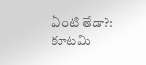ఏంటి తేడా?: కూటమి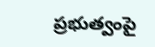ప్రభుత్వంపై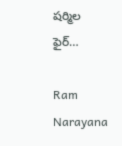షర్మిల ఫైర్…

Ram Narayana